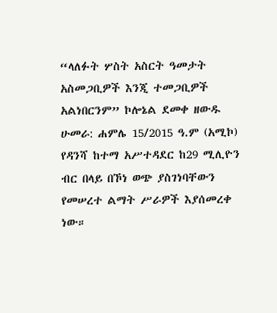“ላለፉት ሦስት አስርት ዓመታት አስመጋቢዎች እንጂ ተመጋቢዎች አልነበርንም” ኮሎኔል ደመቀ ዘውዱ
ሁመራ: ሐምሌ 15/2015 ዓ.ም (አሚኮ) የዳንሻ ከተማ አሥተዳደር ከ29 ሚሊዮን ብር በላይ በኾነ ወጭ ያስገነባቸውን የመሠረተ ልማት ሥራዎች እያሰመረቀ ነው።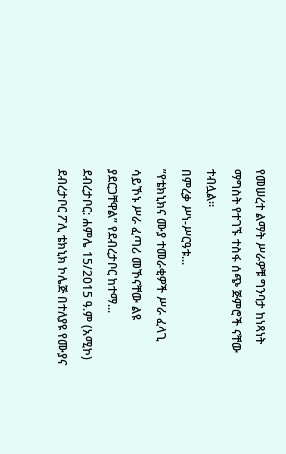የመሠረተ ልማት ሥራዎቹ ግንባታ ከነጻነት ማግስት የተገኙ ተስፋ ሰጭ ጅምሮች ናቸው ተብሏል።
በምረቃ ሥነ-ሥርዓቱ...
”የቴክኒክና ሙያ ተመራቂዎች ሥራ ፈላጊ ሳይኾኑ ሥራ ፈጣሪ መኾናቸው ልዩ ያደርጋቸዋል” የደብረታቦር ከተማ...
ደብረታቦር: ሐምሌ 15/2015 ዓ.ም (አሚኮ) ደብረታቦር ፖሊ ቴክኒክ ኮሌጅ በተለያዩ የሙያና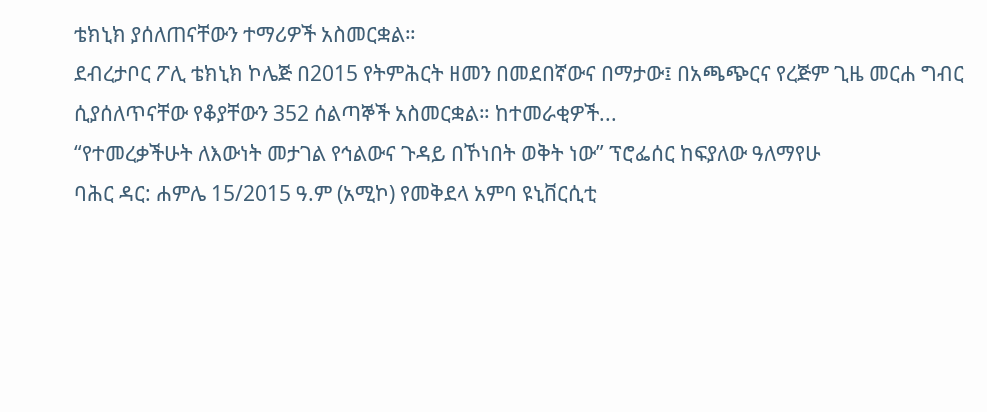ቴክኒክ ያሰለጠናቸውን ተማሪዎች አስመርቋል።
ደብረታቦር ፖሊ ቴክኒክ ኮሌጅ በ2015 የትምሕርት ዘመን በመደበኛውና በማታው፤ በአጫጭርና የረጅም ጊዜ መርሐ ግብር ሲያሰለጥናቸው የቆያቸውን 352 ሰልጣኞች አስመርቋል። ከተመራቂዎች...
“የተመረቃችሁት ለእውነት መታገል የኅልውና ጉዳይ በኾነበት ወቅት ነው” ፕሮፌሰር ከፍያለው ዓለማየሁ
ባሕር ዳር: ሐምሌ 15/2015 ዓ.ም (አሚኮ) የመቅደላ አምባ ዩኒቨርሲቲ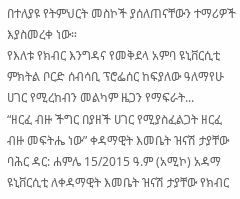በተለያዩ የትምህርት መስኮች ያሰለጠናቸውን ተማሪዎች እያስመረቀ ነው።
የእለቱ የክብር እንግዳና የመቅደላ አምባ ዩኒቨርሲቲ ምክትል ቦርድ ሰብሳቢ ፕሮፌሰር ከፍያለው ዓለማየሁ ሀገር የሚረከብን መልካም ዜጋን የማፍራት...
“ዘርፈ ብዙ ችግር በያዘች ሀገር የሚያስፈልጋት ዘርፈ ብዙ መፍትሔ ነው” ቀዳማዊት እመቤት ዝናሽ ታያቸው
ባሕር ዳር: ሐምሌ 15/2015 ዓ.ም (አሚኮ) አዳማ ዩኒቨርሲቲ ለቀዳማዊት እመቤት ዝናሽ ታያቸው የክብር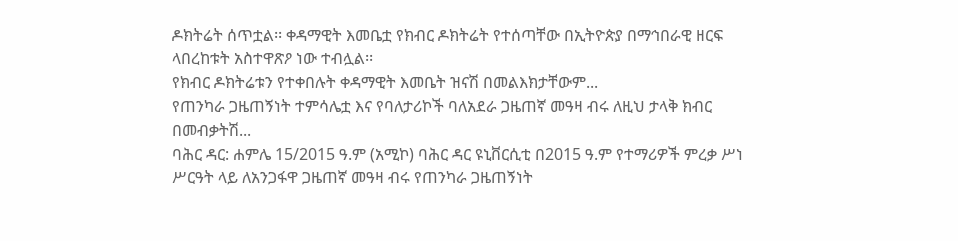ዶክትሬት ሰጥቷል፡፡ ቀዳማዊት እመቤቷ የክብር ዶክትሬት የተሰጣቸው በኢትዮጵያ በማኅበራዊ ዘርፍ ላበረከቱት አስተዋጽዖ ነው ተብሏል፡፡
የክብር ዶክትሬቱን የተቀበሉት ቀዳማዊት እመቤት ዝናሽ በመልእክታቸውም...
የጠንካራ ጋዜጠኝነት ተምሳሌቷ እና የባለታሪኮች ባለአደራ ጋዜጠኛ መዓዛ ብሩ ለዚህ ታላቅ ክብር በመብቃትሽ...
ባሕር ዳር: ሐምሌ 15/2015 ዓ.ም (አሚኮ) ባሕር ዳር ዩኒቨርሲቲ በ2015 ዓ.ም የተማሪዎች ምረቃ ሥነ ሥርዓት ላይ ለአንጋፋዋ ጋዜጠኛ መዓዛ ብሩ የጠንካራ ጋዜጠኝነት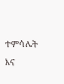ተምሳሌት እና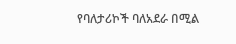የባለታሪኮች ባለአደራ በሚል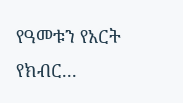የዓመቱን የአርት የክብር...